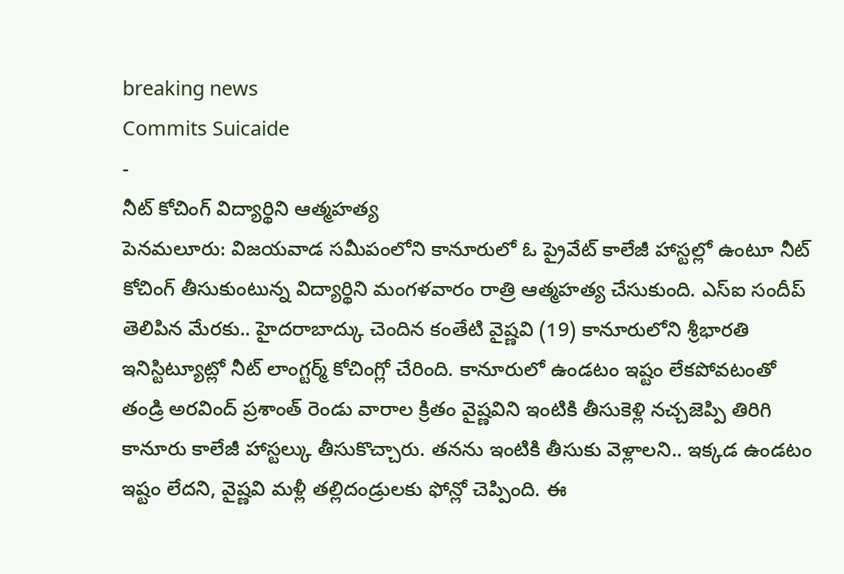breaking news
Commits Suicaide
-
నీట్ కోచింగ్ విద్యార్థిని ఆత్మహత్య
పెనమలూరు: విజయవాడ సమీపంలోని కానూరులో ఓ ప్రైవేట్ కాలేజీ హాస్టల్లో ఉంటూ నీట్ కోచింగ్ తీసుకుంటున్న విద్యార్థిని మంగళవారం రాత్రి ఆత్మహత్య చేసుకుంది. ఎస్ఐ సందీప్ తెలిపిన మేరకు.. హైదరాబాద్కు చెందిన కంతేటి వైష్ణవి (19) కానూరులోని శ్రీభారతి ఇనిస్టిట్యూట్లో నీట్ లాంగ్టర్మ్ కోచింగ్లో చేరింది. కానూరులో ఉండటం ఇష్టం లేకపోవటంతో తండ్రి అరవింద్ ప్రశాంత్ రెండు వారాల క్రితం వైష్ణవిని ఇంటికి తీసుకెళ్లి నచ్చజెప్పి తిరిగి కానూరు కాలేజీ హాస్టల్కు తీసుకొచ్చారు. తనను ఇంటికి తీసుకు వెళ్లాలని.. ఇక్కడ ఉండటం ఇష్టం లేదని, వైష్ణవి మళ్లీ తల్లిదండ్రులకు ఫోన్లో చెప్పింది. ఈ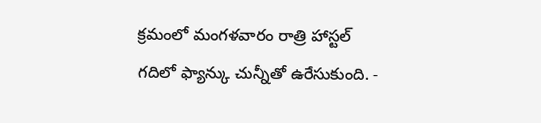క్రమంలో మంగళవారం రాత్రి హాస్టల్ గదిలో ఫ్యాన్కు చున్నీతో ఉరేసుకుంది. -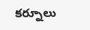కర్నూలు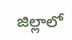జిల్లాలో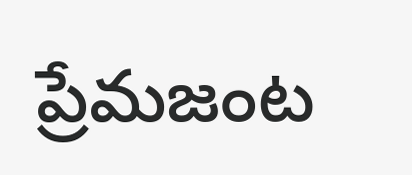ప్రేమజంట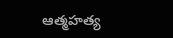ఆత్మహత్య